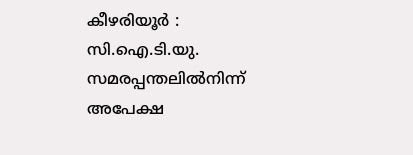കീഴരിയൂർ : സി.ഐ.ടി.യു. സമരപ്പന്തലിൽനിന്ന് അപേക്ഷ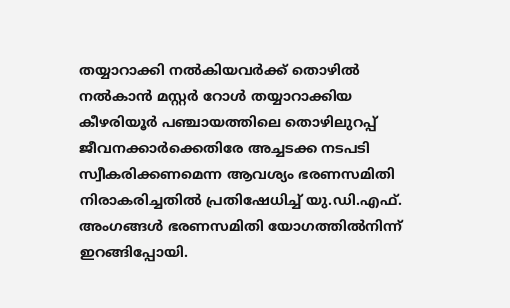തയ്യാറാക്കി നൽകിയവർക്ക് തൊഴിൽ നൽകാൻ മസ്റ്റർ റോൾ തയ്യാറാക്കിയ കീഴരിയൂർ പഞ്ചായത്തിലെ തൊഴിലുറപ്പ് ജീവനക്കാർക്കെതിരേ അച്ചടക്ക നടപടി സ്വീകരിക്കണമെന്ന ആവശ്യം ഭരണസമിതി നിരാകരിച്ചതിൽ പ്രതിഷേധിച്ച് യു.ഡി.എഫ്. അംഗങ്ങൾ ഭരണസമിതി യോഗത്തിൽനിന്ന് ഇറങ്ങിപ്പോയി.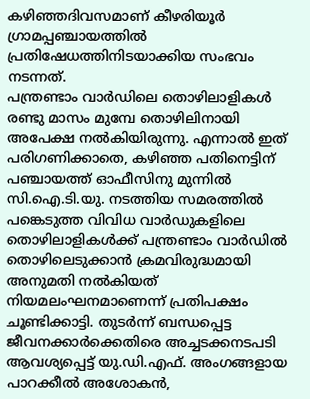കഴിഞ്ഞദിവസമാണ് കീഴരിയൂർ ഗ്രാമപ്പഞ്ചായത്തിൽ പ്രതിഷേധത്തിനിടയാക്കിയ സംഭവം നടന്നത്.
പന്ത്രണ്ടാം വാർഡിലെ തൊഴിലാളികൾ രണ്ടു മാസം മുമ്പേ തൊഴിലിനായി അപേക്ഷ നൽകിയിരുന്നു. എന്നാൽ ഇത് പരിഗണിക്കാതെ, കഴിഞ്ഞ പതിനെട്ടിന് പഞ്ചായത്ത് ഓഫീസിനു മുന്നിൽ സി.ഐ.ടി.യു. നടത്തിയ സമരത്തിൽ പങ്കെടുത്ത വിവിധ വാർഡുകളിലെ തൊഴിലാളികൾക്ക് പന്ത്രണ്ടാം വാർഡിൽ തൊഴിലെടുക്കാൻ ക്രമവിരുദ്ധമായി അനുമതി നൽകിയത് നിയമലംഘനമാണെന്ന് പ്രതിപക്ഷം ചൂണ്ടിക്കാട്ടി. തുടർന്ന് ബന്ധപ്പെട്ട ജീവനക്കാർക്കെതിരെ അച്ചടക്കനടപടി ആവശ്യപ്പെട്ട് യു.ഡി.എഫ്. അംഗങ്ങളായ പാറക്കീൽ അശോകൻ,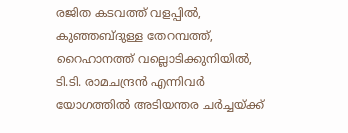രജിത കടവത്ത് വളപ്പിൽ, കുഞ്ഞബ്ദുള്ള തേറമ്പത്ത്, റൈഹാനത്ത് വല്ലൊടിക്കുനിയിൽ, ടി.ടി. രാമചന്ദ്രൻ എന്നിവർ യോഗത്തിൽ അടിയന്തര ചർച്ചയ്ക്ക്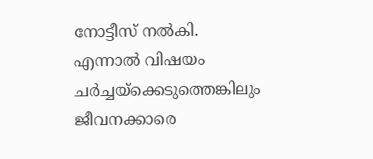നോട്ടീസ് നൽകി.
എന്നാൽ വിഷയം ചർച്ചയ്ക്കെടുത്തെങ്കിലും ജീവനക്കാരെ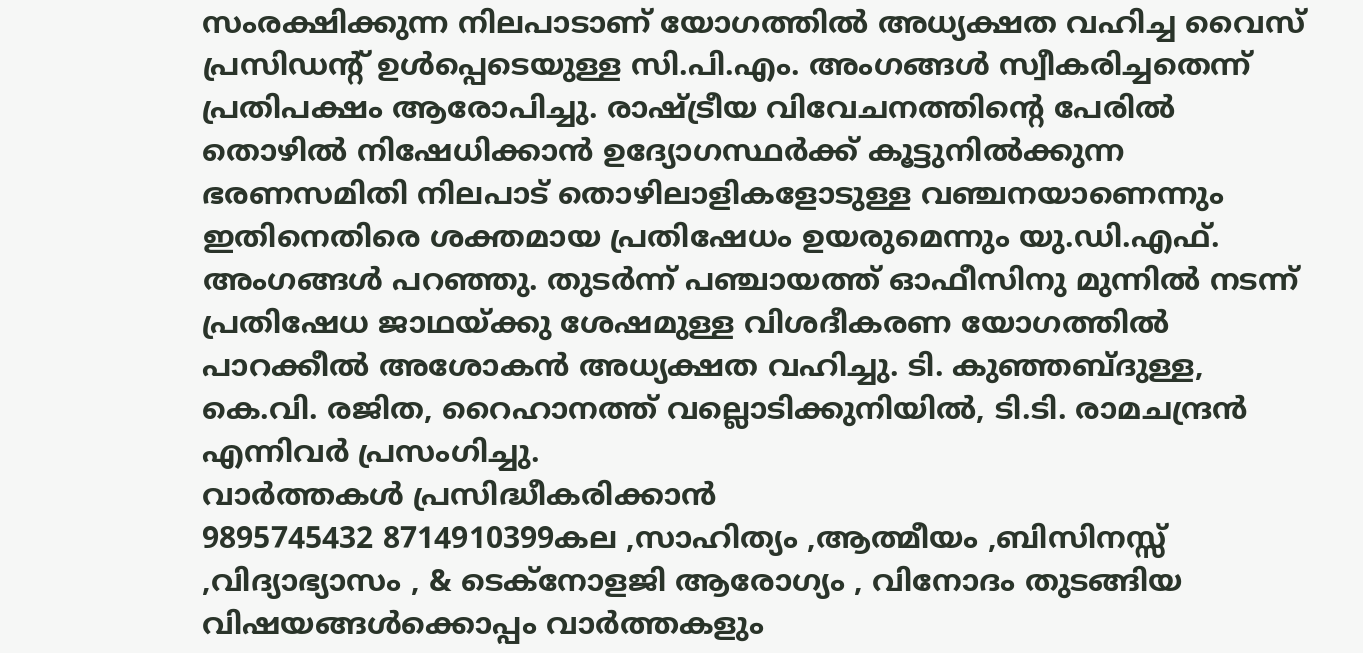സംരക്ഷിക്കുന്ന നിലപാടാണ് യോഗത്തിൽ അധ്യക്ഷത വഹിച്ച വൈസ് പ്രസിഡന്റ് ഉൾപ്പെടെയുള്ള സി.പി.എം. അംഗങ്ങൾ സ്വീകരിച്ചതെന്ന് പ്രതിപക്ഷം ആരോപിച്ചു. രാഷ്ട്രീയ വിവേചനത്തിന്റെ പേരിൽ തൊഴിൽ നിഷേധിക്കാൻ ഉദ്യോഗസ്ഥർക്ക് കൂട്ടുനിൽക്കുന്ന ഭരണസമിതി നിലപാട് തൊഴിലാളികളോടുള്ള വഞ്ചനയാണെന്നും ഇതിനെതിരെ ശക്തമായ പ്രതിഷേധം ഉയരുമെന്നും യു.ഡി.എഫ്. അംഗങ്ങൾ പറഞ്ഞു. തുടർന്ന് പഞ്ചായത്ത് ഓഫീസിനു മുന്നിൽ നടന്ന് പ്രതിഷേധ ജാഥയ്ക്കു ശേഷമുള്ള വിശദീകരണ യോഗത്തിൽ പാറക്കീൽ അശോകൻ അധ്യക്ഷത വഹിച്ചു. ടി. കുഞ്ഞബ്ദുള്ള, കെ.വി. രജിത, റൈഹാനത്ത് വല്ലൊടിക്കുനിയിൽ, ടി.ടി. രാമചന്ദ്രൻ എന്നിവർ പ്രസംഗിച്ചു.
വാർത്തകൾ പ്രസിദ്ധീകരിക്കാൻ
9895745432 8714910399കല ,സാഹിത്യം ,ആത്മീയം ,ബിസിനസ്സ് ,വിദ്യാഭ്യാസം , & ടെക്നോളജി ആരോഗ്യം , വിനോദം തുടങ്ങിയ വിഷയങ്ങൾക്കൊപ്പം വാർത്തകളും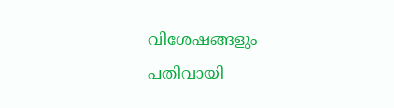വിശേഷങ്ങളും പതിവായി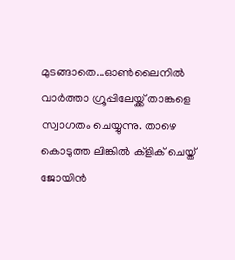മുടങ്ങാതെ...ഓൺലൈനിൽ വാർത്താ ഗ്രൂപ്പിലേയ്ക്ക് താങ്കളെ സ്വാഗതം ചെയ്യുന്നു. താഴെ കൊടുത്ത ലിങ്കിൽ ക്ളിക് ചെയ്ത് ജോയിൻ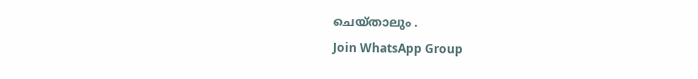ചെയ്താലും .
Join WhatsApp Group